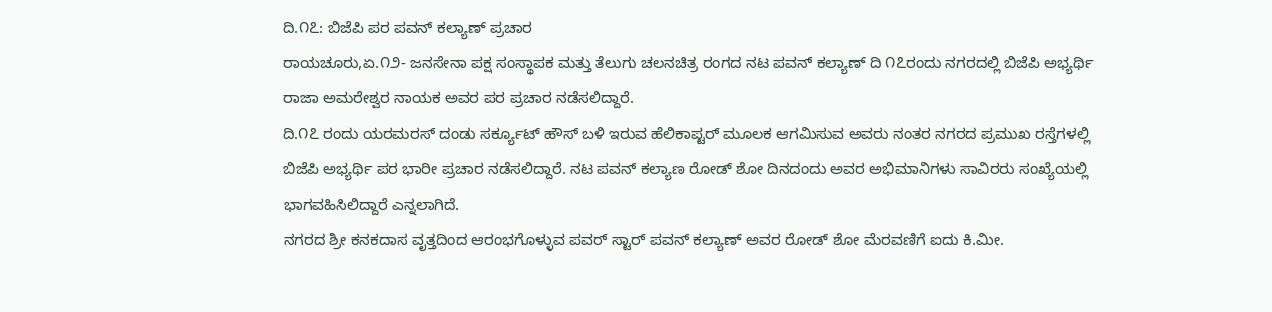ದಿ.೧೭: ಬಿಜೆಪಿ ಪರ ಪವನ್ ಕಲ್ಯಾಣ್ ಪ್ರಚಾರ
ರಾಯಚೂರು,ಏ.೧೨- ಜನಸೇನಾ ಪಕ್ಷ ಸಂಸ್ಥಾಪಕ ಮತ್ತು ತೆಲುಗು ಚಲನಚಿತ್ರ ರಂಗದ ನಟ ಪವನ್ ಕಲ್ಯಾಣ್ ದಿ ೧೭ರಂದು ನಗರದಲ್ಲಿ ಬಿಜೆಪಿ ಅಭ್ಯರ್ಥಿ ರಾಜಾ ಅಮರೇಶ್ವರ ನಾಯಕ ಅವರ ಪರ ಪ್ರಚಾರ ನಡೆಸಲಿದ್ದಾರೆ.
ದಿ.೧೭ ರಂದು ಯರಮರಸ್ ದಂಡು ಸರ್ಕ್ಯೂಟ್ ಹೌಸ್ ಬಳಿ ಇರುವ ಹೆಲಿಕಾಪ್ಟರ್ ಮೂಲಕ ಆಗಮಿಸುವ ಅವರು ನಂತರ ನಗರದ ಪ್ರಮುಖ ರಸ್ತೆಗಳಲ್ಲಿ ಬಿಜೆಪಿ ಅಭ್ಯರ್ಥಿ ಪರ ಭಾರೀ ಪ್ರಚಾರ ನಡೆಸಲಿದ್ದಾರೆ. ನಟ ಪವನ್ ಕಲ್ಯಾಣ ರೋಡ್ ಶೋ ದಿನದಂದು ಅವರ ಅಭಿಮಾನಿಗಳು ಸಾವಿರರು ಸಂಖ್ಯೆಯಲ್ಲಿ ಭಾಗವಹಿಸಿಲಿದ್ದಾರೆ ಎನ್ನಲಾಗಿದೆ.
ನಗರದ ಶ್ರೀ ಕನಕದಾಸ ವೃತ್ತದಿಂದ ಆರಂಭಗೊಳ್ಳುವ ಪವರ್ ಸ್ಟಾರ್ ಪವನ್ ಕಲ್ಯಾಣ್ ಅವರ ರೋಡ್ ಶೋ ಮೆರವಣಿಗೆ ಐದು ಕಿ.ಮೀ.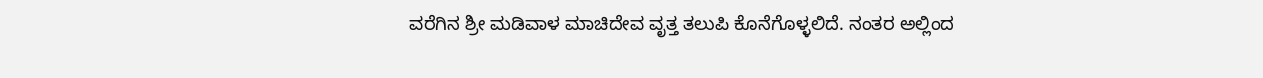ವರೆಗಿನ ಶ್ರೀ ಮಡಿವಾಳ ಮಾಚಿದೇವ ವೃತ್ತ ತಲುಪಿ ಕೊನೆಗೊಳ್ಳಲಿದೆ. ನಂತರ ಅಲ್ಲಿಂದ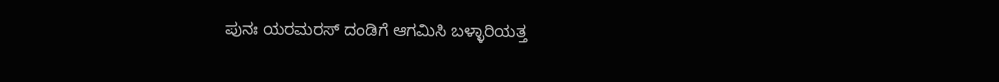ಪುನಃ ಯರಮರಸ್ ದಂಡಿಗೆ ಆಗಮಿಸಿ ಬಳ್ಳಾರಿಯತ್ತ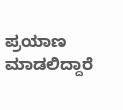ಪ್ರಯಾಣ ಮಾಡಲಿದ್ದಾರೆ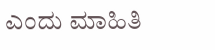ಎಂದು ಮಾಹಿತಿ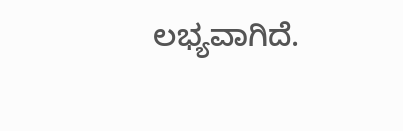ಲಭ್ಯವಾಗಿದೆ.